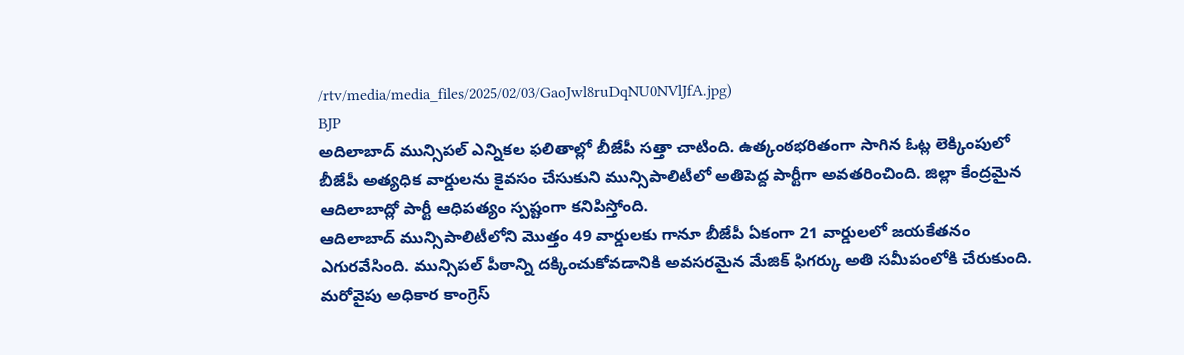/rtv/media/media_files/2025/02/03/GaoJwl8ruDqNU0NVlJfA.jpg)
BJP
అదిలాబాద్ మున్సిపల్ ఎన్నికల ఫలితాల్లో బీజేపీ సత్తా చాటింది. ఉత్కంఠభరితంగా సాగిన ఓట్ల లెక్కింపులో బీజేపీ అత్యధిక వార్డులను కైవసం చేసుకుని మున్సిపాలిటీలో అతిపెద్ద పార్టీగా అవతరించింది. జిల్లా కేంద్రమైన ఆదిలాబాద్లో పార్టీ ఆధిపత్యం స్పష్టంగా కనిపిస్తోంది.
ఆదిలాబాద్ మున్సిపాలిటీలోని మొత్తం 49 వార్డులకు గానూ బీజేపీ ఏకంగా 21 వార్డులలో జయకేతనం ఎగురవేసింది. మున్సిపల్ పీఠాన్ని దక్కించుకోవడానికి అవసరమైన మేజిక్ ఫిగర్కు అతి సమీపంలోకి చేరుకుంది. మరోవైపు అధికార కాంగ్రెస్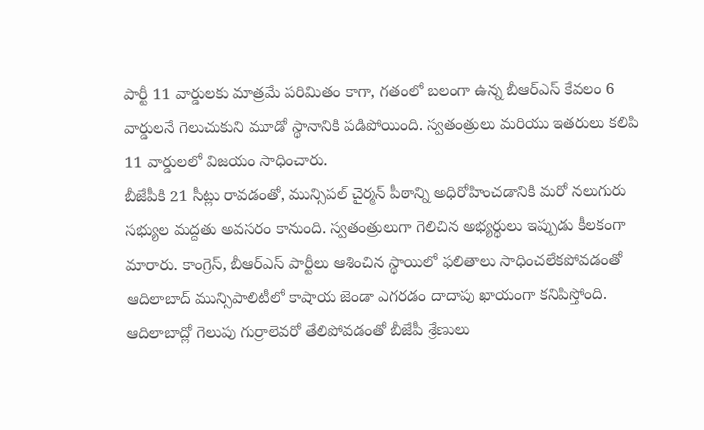పార్టీ 11 వార్డులకు మాత్రమే పరిమితం కాగా, గతంలో బలంగా ఉన్న బీఆర్ఎస్ కేవలం 6 వార్డులనే గెలుచుకుని మూడో స్థానానికి పడిపోయింది. స్వతంత్రులు మరియు ఇతరులు కలిపి 11 వార్డులలో విజయం సాధించారు.
బీజేపీకి 21 సీట్లు రావడంతో, మున్సిపల్ చైర్మన్ పీఠాన్ని అధిరోహించడానికి మరో నలుగురు సభ్యుల మద్దతు అవసరం కానుంది. స్వతంత్రులుగా గెలిచిన అభ్యర్థులు ఇప్పుడు కీలకంగా మారారు. కాంగ్రెస్, బీఆర్ఎస్ పార్టీలు ఆశించిన స్థాయిలో ఫలితాలు సాధించలేకపోవడంతో ఆదిలాబాద్ మున్సిపాలిటీలో కాషాయ జెండా ఎగరడం దాదాపు ఖాయంగా కనిపిస్తోంది. ఆదిలాబాద్లో గెలుపు గుర్రాలెవరో తేలిపోవడంతో బీజేపీ శ్రేణులు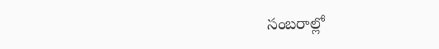సంబరాల్లో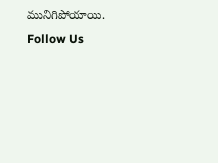మునిగిపోయాయి.
Follow Us